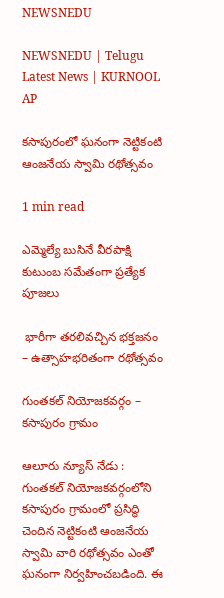NEWSNEDU

NEWSNEDU | Telugu Latest News | KURNOOL AP

కసాపురంలో ఘనంగా నెట్టికంటి ఆంజనేయ స్వామి రథోత్సవం

1 min read

ఎమ్మెల్యే బుసినే వీరపాక్షి కుటుంబ సమేతంగా ప్రత్యేక పూజలు

 భారీగా తరలివచ్చిన భక్తజనం – ఉత్సాహభరితంగా రథోత్సవం

గుంతకల్ నియోజకవర్గం – కసాపురం గ్రామం

ఆలూరు న్యూస్ నేడు : గుంతకల్ నియోజకవర్గంలోని కసాపురం గ్రామంలో ప్రసిద్ధి చెందిన నెట్టికంటి ఆంజనేయ స్వామి వారి రథోత్సవం ఎంతో ఘనంగా నిర్వహించబడింది. ఈ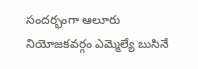సందర్భంగా ఆలూరు నియోజకవర్గం ఎమ్మెల్యే బుసినే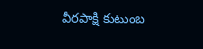వీరపాక్షి కుటుంబ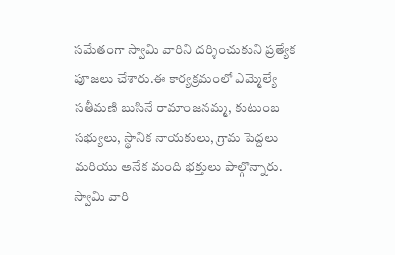సమేతంగా స్వామి వారిని దర్శించుకుని ప్రత్యేక పూజలు చేశారు.ఈ కార్యక్రమంలో ఎమ్మెల్యే  సతీమణి బుసినే రామాంజనమ్మ, కుటుంబ సభ్యులు, స్థానిక నాయకులు, గ్రామ పెద్దలు మరియు అనేక మంది భక్తులు పాల్గొన్నారు. స్వామి వారి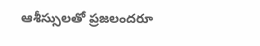ఆశీస్సులతో ప్రజలందరూ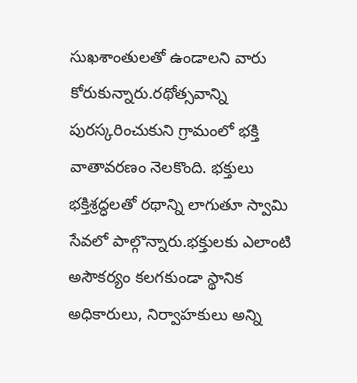సుఖశాంతులతో ఉండాలని వారు కోరుకున్నారు.రథోత్సవాన్ని పురస్కరించుకుని గ్రామంలో భక్తి వాతావరణం నెలకొంది. భక్తులు భక్తిశ్రద్ధలతో రథాన్ని లాగుతూ స్వామి సేవలో పాల్గొన్నారు.భక్తులకు ఎలాంటి అసౌకర్యం కలగకుండా స్థానిక అధికారులు, నిర్వాహకులు అన్ని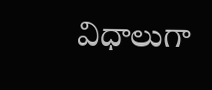విధాలుగా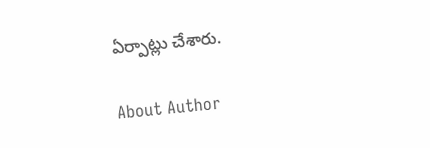ఏర్పాట్లు చేశారు.

About Author